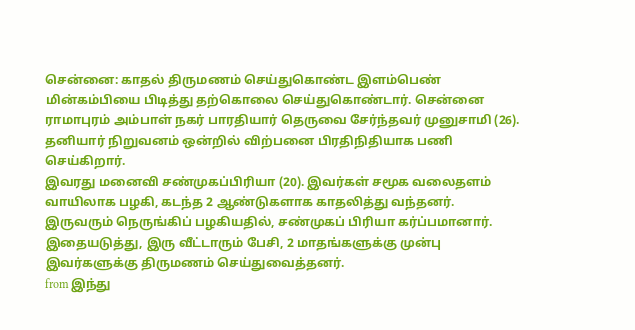சென்னை: காதல் திருமணம் செய்துகொண்ட இளம்பெண் மின்கம்பியை பிடித்து தற்கொலை செய்துகொண்டார். சென்னை ராமாபுரம் அம்பாள் நகர் பாரதியார் தெருவை சேர்ந்தவர் முனுசாமி (26). தனியார் நிறுவனம் ஒன்றில் விற்பனை பிரதிநிதியாக பணி செய்கிறார்.
இவரது மனைவி சண்முகப்பிரியா (20). இவர்கள் சமூக வலைதளம் வாயிலாக பழகி, கடந்த 2 ஆண்டுகளாக காதலித்து வந்தனர். இருவரும் நெருங்கிப் பழகியதில், சண்முகப் பிரியா கர்ப்பமானார். இதையடுத்து, இரு வீட்டாரும் பேசி, 2 மாதங்களுக்கு முன்பு இவர்களுக்கு திருமணம் செய்துவைத்தனர்.
from இந்து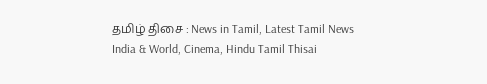தமிழ் திசை : News in Tamil, Latest Tamil News India & World, Cinema, Hindu Tamil Thisai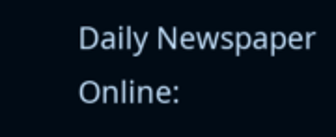Daily Newspaper Online: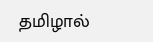தமிழால்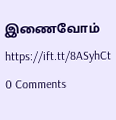இணைவோம் https://ift.tt/8ASyhCt
0 Comments